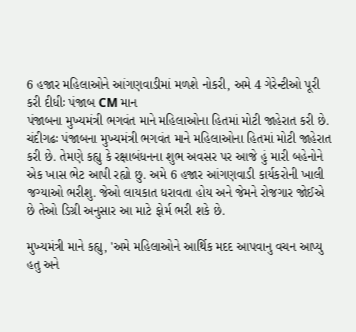6 હજાર મહિલાઓને આંગણવાડીમાં મળશે નોકરી, અમે 4 ગેરેન્ટીઓ પૂરી કરી દીધીઃ પંજાબ CM માન
પંજાબના મુખ્યમંત્રી ભગવંત માને મહિલાઓના હિતમાં મોટી જાહેરાત કરી છે.
ચંદીગઢઃ પંજાબના મુખ્યમંત્રી ભગવંત માને મહિલાઓના હિતમાં મોટી જાહેરાત કરી છે. તેમણે કહ્યુ કે રક્ષાબંધનના શુભ અવસર પર આજે હું મારી બહેનોને એક ખાસ ભેટ આપી રહ્યો છુ. અમે 6 હજાર આંગણવાડી કાર્યકરોની ખાલી જગ્યાઓ ભરીશુ. જેઓ લાયકાત ધરાવતા હોય અને જેમને રોજગાર જોઈએ છે તેઓ ડિગ્રી અનુસાર આ માટે ફોર્મ ભરી શકે છે.

મુખ્યમંત્રી માને કહ્યુ, 'અમે મહિલાઓને આર્થિક મદદ આપવાનુ વચન આપ્યુ હતુ અને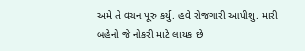અમે તે વચન પૂરુ કર્યુ. હવે રોજગારી આપીશુ. મારી બહેનો જે નોકરી માટે લાયક છે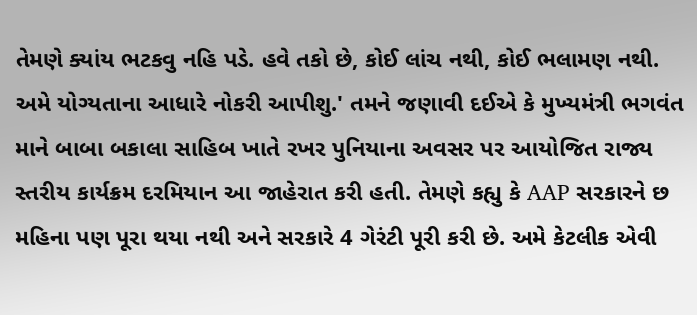તેમણે ક્યાંય ભટકવુ નહિ પડે. હવે તકો છે, કોઈ લાંચ નથી, કોઈ ભલામણ નથી. અમે યોગ્યતાના આધારે નોકરી આપીશુ.' તમને જણાવી દઈએ કે મુખ્યમંત્રી ભગવંત માને બાબા બકાલા સાહિબ ખાતે રખર પુનિયાના અવસર પર આયોજિત રાજ્ય સ્તરીય કાર્યક્રમ દરમિયાન આ જાહેરાત કરી હતી. તેમણે કહ્યુ કે AAP સરકારને છ મહિના પણ પૂરા થયા નથી અને સરકારે 4 ગેરંટી પૂરી કરી છે. અમે કેટલીક એવી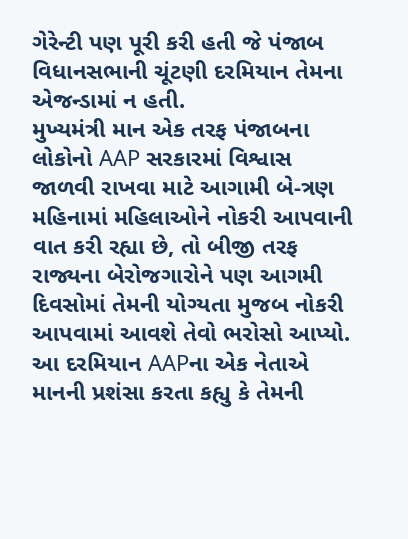ગેરેન્ટી પણ પૂરી કરી હતી જે પંજાબ વિધાનસભાની ચૂંટણી દરમિયાન તેમના એજન્ડામાં ન હતી.
મુખ્યમંત્રી માન એક તરફ પંજાબના લોકોનો AAP સરકારમાં વિશ્વાસ જાળવી રાખવા માટે આગામી બે-ત્રણ મહિનામાં મહિલાઓને નોકરી આપવાની વાત કરી રહ્યા છે, તો બીજી તરફ રાજ્યના બેરોજગારોને પણ આગમી દિવસોમાં તેમની યોગ્યતા મુજબ નોકરી આપવામાં આવશે તેવો ભરોસો આપ્યો. આ દરમિયાન AAPના એક નેતાએ માનની પ્રશંસા કરતા કહ્યુ કે તેમની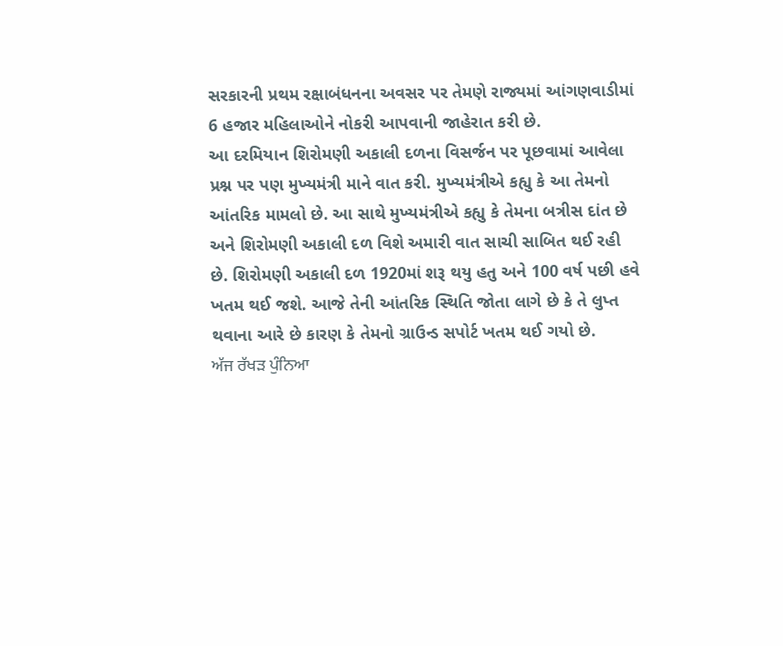સરકારની પ્રથમ રક્ષાબંધનના અવસર પર તેમણે રાજ્યમાં આંગણવાડીમાં 6 હજાર મહિલાઓને નોકરી આપવાની જાહેરાત કરી છે.
આ દરમિયાન શિરોમણી અકાલી દળના વિસર્જન પર પૂછવામાં આવેલા પ્રશ્ન પર પણ મુખ્યમંત્રી માને વાત કરી. મુખ્યમંત્રીએ કહ્યુ કે આ તેમનો આંતરિક મામલો છે. આ સાથે મુખ્યમંત્રીએ કહ્યુ કે તેમના બત્રીસ દાંત છે અને શિરોમણી અકાલી દળ વિશે અમારી વાત સાચી સાબિત થઈ રહી છે. શિરોમણી અકાલી દળ 1920માં શરૂ થયુ હતુ અને 100 વર્ષ પછી હવે ખતમ થઈ જશે. આજે તેની આંતરિક સ્થિતિ જોતા લાગે છે કે તે લુપ્ત થવાના આરે છે કારણ કે તેમનો ગ્રાઉન્ડ સપોર્ટ ખતમ થઈ ગયો છે.
ਅੱਜ ਰੱਖੜ ਪੁੰਨਿਆ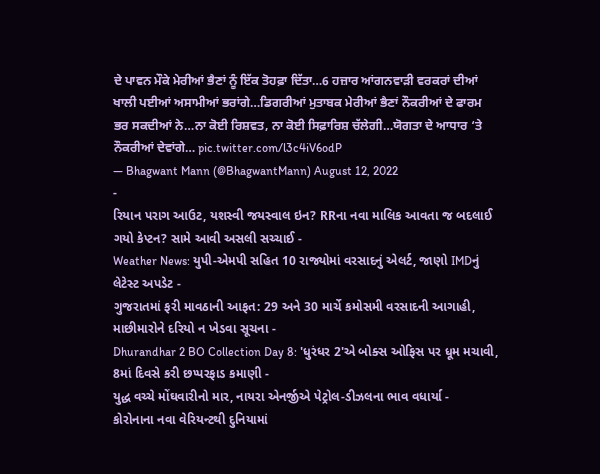ਦੇ ਪਾਵਨ ਮੌਕੇ ਮੇਰੀਆਂ ਭੈਣਾਂ ਨੂੰ ਇੱਕ ਤੋਹਫ਼ਾ ਦਿੱਤਾ…6 ਹਜ਼ਾਰ ਆਂਗਨਵਾੜੀ ਵਰਕਰਾਂ ਦੀਆਂ ਖਾਲੀ ਪਈਆਂ ਅਸਾਮੀਆਂ ਭਰਾਂਗੇ…ਡਿਗਰੀਆਂ ਮੁਤਾਬਕ ਮੇਰੀਆਂ ਭੈਣਾਂ ਨੌਕਰੀਆਂ ਦੇ ਫਾਰਮ ਭਰ ਸਕਦੀਆਂ ਨੇ…ਨਾ ਕੋਈ ਰਿਸ਼ਵਤ, ਨਾ ਕੋਈ ਸਿਫ਼ਾਰਿਸ਼ ਚੱਲੇਗੀ…ਯੋਗਤਾ ਦੇ ਆਧਾਰ ‘ਤੇ ਨੌਕਰੀਆਂ ਦੇਵਾਂਗੇ… pic.twitter.com/l3c4iV6odP
— Bhagwant Mann (@BhagwantMann) August 12, 2022
-
રિયાન પરાગ આઉટ, યશસ્વી જયસ્વાલ ઇન? RRના નવા માલિક આવતા જ બદલાઈ ગયો કેપ્ટન? સામે આવી અસલી સચ્ચાઈ -
Weather News: યુપી-એમપી સહિત 10 રાજ્યોમાં વરસાદનું એલર્ટ, જાણો IMDનું લેટેસ્ટ અપડેટ -
ગુજરાતમાં ફરી માવઠાની આફત: 29 અને 30 માર્ચે કમોસમી વરસાદની આગાહી, માછીમારોને દરિયો ન ખેડવા સૂચના -
Dhurandhar 2 BO Collection Day 8: 'ધુરંધર 2'એ બોક્સ ઓફિસ પર ધૂમ મચાવી, 8માં દિવસે કરી છપ્પરફાડ કમાણી -
યુદ્ધ વચ્ચે મોંઘવારીનો માર, નાયરા એનર્જીએ પેટ્રોલ-ડીઝલના ભાવ વધાર્યા -
કોરોનાના નવા વેરિયન્ટથી દુનિયામાં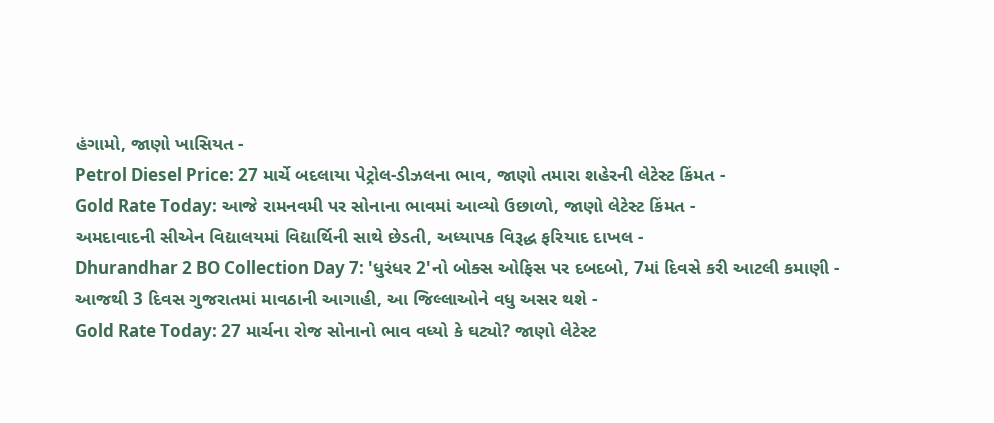હંગામો, જાણો ખાસિયત -
Petrol Diesel Price: 27 માર્ચે બદલાયા પેટ્રોલ-ડીઝલના ભાવ, જાણો તમારા શહેરની લેટેસ્ટ કિંમત -
Gold Rate Today: આજે રામનવમી પર સોનાના ભાવમાં આવ્યો ઉછાળો, જાણો લેટેસ્ટ કિંમત -
અમદાવાદની સીએન વિદ્યાલયમાં વિદ્યાર્થિની સાથે છેડતી, અધ્યાપક વિરૂદ્ધ ફરિયાદ દાખલ -
Dhurandhar 2 BO Collection Day 7: 'ધુરંધર 2'નો બોક્સ ઓફિસ પર દબદબો, 7માં દિવસે કરી આટલી કમાણી -
આજથી 3 દિવસ ગુજરાતમાં માવઠાની આગાહી, આ જિલ્લાઓને વધુ અસર થશે -
Gold Rate Today: 27 માર્ચના રોજ સોનાનો ભાવ વધ્યો કે ઘટ્યો? જાણો લેટેસ્ટ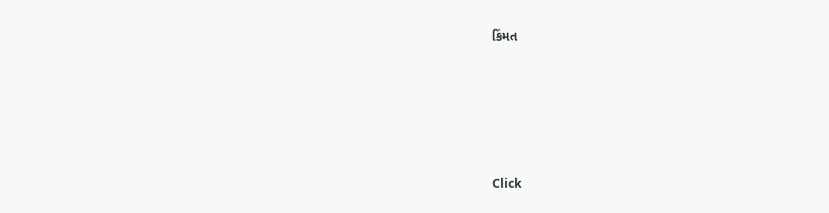કિંમત








Click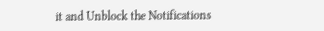it and Unblock the Notifications